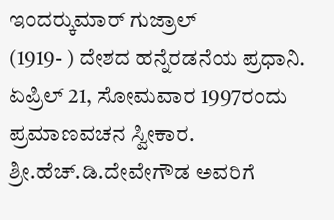ಇಂದರ್‍ಕುಮಾರ್ ಗುಜ್ರಾಲ್
(1919- ) ದೇಶದ ಹನ್ನೆರಡನೆಯ ಪ್ರಧಾನಿ. ಏಪ್ರಿಲ್ 21, ಸೋಮವಾರ 1997ರಂದು ಪ್ರಮಾಣವಚನ ಸ್ವೀಕಾರ. ಶ್ರೀ.ಹೆಚ್.ಡಿ.ದೇವೇಗೌಡ ಅವರಿಗೆ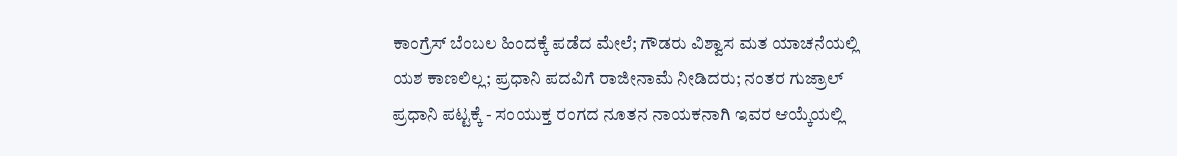ಕಾಂಗ್ರೆಸ್ ಬೆಂಬಲ ಹಿಂದಕ್ಕೆ ಪಡೆದ ಮೇಲೆ; ಗೌಡರು ವಿಶ್ವಾಸ ಮತ ಯಾಚನೆಯಲ್ಲಿ ಯಶ ಕಾಣಲಿಲ್ಲ; ಪ್ರಧಾನಿ ಪದವಿಗೆ ರಾಜೀನಾಮೆ ನೀಡಿದರು; ನಂತರ ಗುಜ್ರಾಲ್ ಪ್ರಧಾನಿ ಪಟ್ಟಕ್ಕೆ - ಸಂಯುಕ್ತ ರಂಗದ ನೂತನ ನಾಯಕನಾಗಿ ಇವರ ಆಯ್ಕೆಯಲ್ಲಿ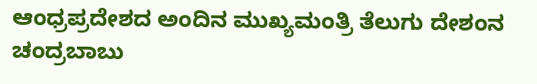ಆಂಧ್ರಪ್ರದೇಶದ ಅಂದಿನ ಮುಖ್ಯಮಂತ್ರಿ ತೆಲುಗು ದೇಶಂನ ಚಂದ್ರಬಾಬು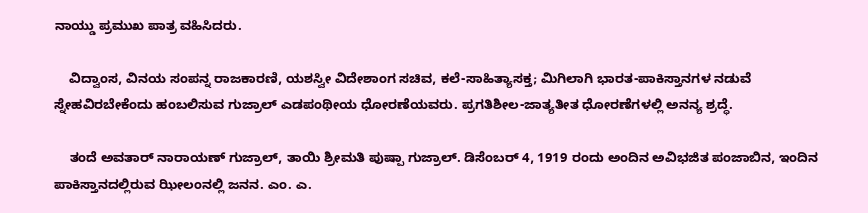ನಾಯ್ಡು ಪ್ರಮುಖ ಪಾತ್ರ ವಹಿಸಿದರು.

    ವಿದ್ವಾಂಸ, ವಿನಯ ಸಂಪನ್ನ ರಾಜಕಾರಣಿ, ಯಶಸ್ವೀ ವಿದೇಶಾಂಗ ಸಚಿವ, ಕಲೆ-ಸಾಹಿತ್ಯಾಸಕ್ತ; ಮಿಗಿಲಾಗಿ ಭಾರತ-ಪಾಕಿಸ್ತಾನಗಳ ನಡುವೆ ಸ್ನೇಹವಿರಬೇಕೆಂದು ಹಂಬಲಿಸುವ ಗುಜ್ರಾಲ್ ಎಡಪಂಥೀಯ ಧೋರಣೆಯವರು. ಪ್ರಗತಿಶೀಲ-ಜಾತ್ಯತೀತ ಧೋರಣೆಗಳಲ್ಲಿ ಅನನ್ಯ ಶ್ರದ್ಧೆ.

    ತಂದೆ ಅವತಾರ್ ನಾರಾಯಣ್ ಗುಜ್ರಾಲ್, ತಾಯಿ ಶ್ರೀಮತಿ ಪುಷ್ಪಾ ಗುಜ್ರಾಲ್. ಡಿಸೆಂಬರ್ 4, 1919 ರಂದು ಅಂದಿನ ಅವಿಭಜಿತ ಪಂಜಾಬಿನ, ಇಂದಿನ ಪಾಕಿಸ್ತಾನದಲ್ಲಿರುವ ಝೀಲಂನಲ್ಲಿ ಜನನ. ಎಂ. ಎ.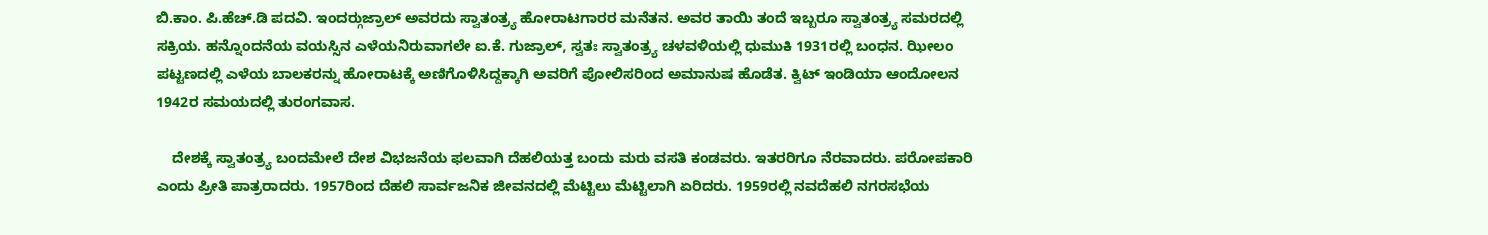ಬಿ.ಕಾಂ. ಪಿ.ಹೆಚ್.ಡಿ ಪದವಿ. ಇಂದರ್‍ಗುಜ್ರಾಲ್ ಅವರದು ಸ್ವಾತಂತ್ರ್ಯ ಹೋರಾಟಗಾರರ ಮನೆತನ. ಅವರ ತಾಯಿ ತಂದೆ ಇಬ್ಬರೂ ಸ್ವಾತಂತ್ರ್ಯ ಸಮರದಲ್ಲಿ ಸಕ್ರಿಯ. ಹನ್ನೊಂದನೆಯ ವಯಸ್ಸಿನ ಎಳೆಯನಿರುವಾಗಲೇ ಐ.ಕೆ. ಗುಜ್ರಾಲ್, ಸ್ವತಃ ಸ್ವಾತಂತ್ರ್ಯ ಚಳವಳಿಯಲ್ಲಿ ಧುಮುಕಿ 1931ರಲ್ಲಿ ಬಂಧನ. ಝೀಲಂ ಪಟ್ಟಣದಲ್ಲಿ ಎಳೆಯ ಬಾಲಕರನ್ನು ಹೋರಾಟಕ್ಕೆ ಅಣಿಗೊಳಿಸಿದ್ದಕ್ಕಾಗಿ ಅವರಿಗೆ ಪೋಲಿಸರಿಂದ ಅಮಾನುಷ ಹೊಡೆತ. ಕ್ವಿಟ್ ಇಂಡಿಯಾ ಆಂದೋಲನ 1942ರ ಸಮಯದಲ್ಲಿ ತುರಂಗವಾಸ.

    ದೇಶಕ್ಕೆ ಸ್ವಾತಂತ್ರ್ಯ ಬಂದಮೇಲೆ ದೇಶ ವಿಭಜನೆಯ ಫಲವಾಗಿ ದೆಹಲಿಯತ್ತ ಬಂದು ಮರು ವಸತಿ ಕಂಡವರು. ಇತರರಿಗೂ ನೆರವಾದರು. ಪರೋಪಕಾರಿ ಎಂದು ಪ್ರೀತಿ ಪಾತ್ರರಾದರು. 1957ರಿಂದ ದೆಹಲಿ ಸಾರ್ವಜನಿಕ ಜೀವನದಲ್ಲಿ ಮೆಟ್ಟಿಲು ಮೆಟ್ಟಿಲಾಗಿ ಏರಿದರು. 1959ರಲ್ಲಿ ನವದೆಹಲಿ ನಗರಸಭೆಯ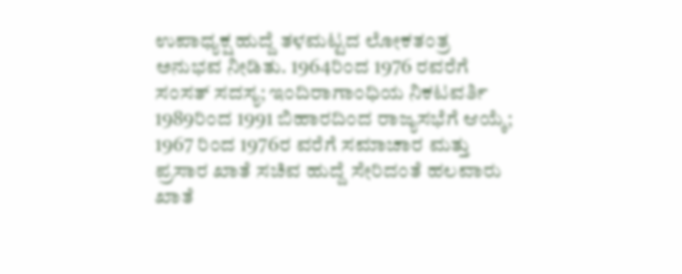ಉಪಾಧ್ಯಕ್ಷ ಹುದ್ದೆ ತಳಮಟ್ಟದ ಲೋಕತಂತ್ರ ಅನುಭವ ನೀಡಿತು. 1964ರಿಂದ 1976 ರವರೆಗೆ ಸಂಸತ್ ಸದಸ್ಯ; ಇಂದಿರಾಗಾಂಧಿಯ ನಿಕಟವರ್ತಿ 1989ರಿಂದ 1991 ಬಿಹಾರದಿಂದ ರಾಜ್ಯಸಭೆಗೆ ಆಯ್ಕೆ; 1967 ರಿಂದ 1976ರ ವರೆಗೆ ಸಮಾಚಾರ ಮತ್ತು ಪ್ರಸಾರ ಖಾತೆ ಸಚಿವ ಹುದ್ದೆ ಸೇರಿದಂತೆ ಹಲವಾರು ಖಾತೆ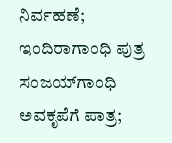ನಿರ್ವಹಣೆ; ಇಂದಿರಾಗಾಂಧಿ ಪುತ್ರ ಸಂಜಯ್‍ಗಾಂಧಿ ಅವಕೃಪೆಗೆ ಪಾತ್ರ;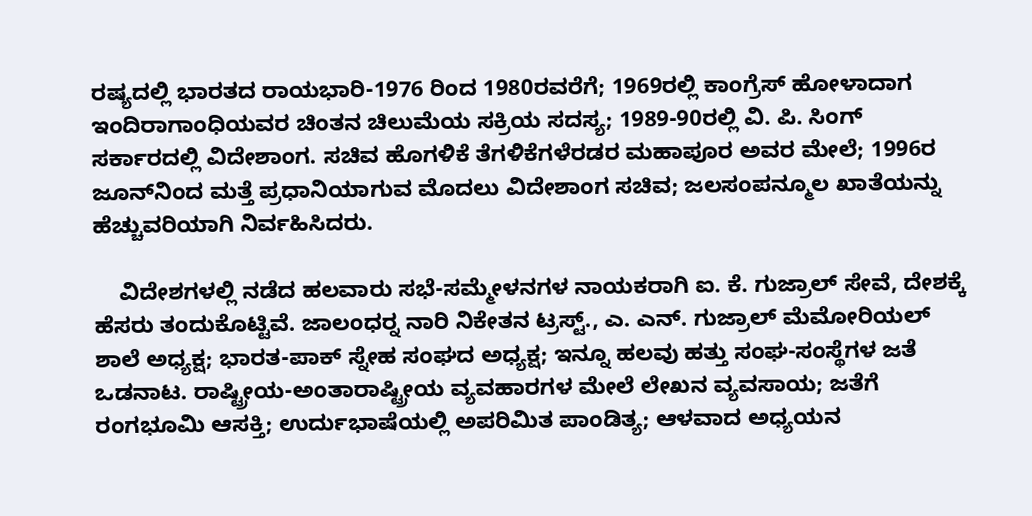ರಷ್ಯದಲ್ಲಿ ಭಾರತದ ರಾಯಭಾರಿ-1976 ರಿಂದ 1980ರವರೆಗೆ; 1969ರಲ್ಲಿ ಕಾಂಗ್ರೆಸ್ ಹೋಳಾದಾಗ ಇಂದಿರಾಗಾಂಧಿಯವರ ಚಿಂತನ ಚಿಲುಮೆಯ ಸಕ್ರಿಯ ಸದಸ್ಯ; 1989-90ರಲ್ಲಿ ವಿ. ಪಿ. ಸಿಂಗ್ ಸರ್ಕಾರದಲ್ಲಿ ವಿದೇಶಾಂಗ. ಸಚಿವ ಹೊಗಳಿಕೆ ತೆಗಳಿಕೆಗಳೆರಡರ ಮಹಾಪೂರ ಅವರ ಮೇಲೆ; 1996ರ ಜೂನ್‍ನಿಂದ ಮತ್ತೆ ಪ್ರಧಾನಿಯಾಗುವ ಮೊದಲು ವಿದೇಶಾಂಗ ಸಚಿವ; ಜಲಸಂಪನ್ಮೂಲ ಖಾತೆಯನ್ನು ಹೆಚ್ಚುವರಿಯಾಗಿ ನಿರ್ವಹಿಸಿದರು.

    ವಿದೇಶಗಳಲ್ಲಿ ನಡೆದ ಹಲವಾರು ಸಭೆ-ಸಮ್ಮೇಳನಗಳ ನಾಯಕರಾಗಿ ಐ. ಕೆ. ಗುಜ್ರಾಲ್ ಸೇವೆ, ದೇಶಕ್ಕೆ ಹೆಸರು ತಂದುಕೊಟ್ಟಿವೆ. ಜಾಲಂಧರ್‍ನ ನಾರಿ ನಿಕೇತನ ಟ್ರಸ್ಟ್., ಎ. ಎನ್. ಗುಜ್ರಾಲ್ ಮೆಮೋರಿಯಲ್ ಶಾಲೆ ಅಧ್ಯಕ್ಷ; ಭಾರತ-ಪಾಕ್ ಸ್ನೇಹ ಸಂಘದ ಅಧ್ಯಕ್ಷ; ಇನ್ನೂ ಹಲವು ಹತ್ತು ಸಂಘ-ಸಂಸ್ಥೆಗಳ ಜತೆ ಒಡನಾಟ. ರಾಷ್ಟ್ರೀಯ-ಅಂತಾರಾಷ್ಟ್ರೀಯ ವ್ಯವಹಾರಗಳ ಮೇಲೆ ಲೇಖನ ವ್ಯವಸಾಯ; ಜತೆಗೆ ರಂಗಭೂಮಿ ಆಸಕ್ತಿ; ಉರ್ದುಭಾಷೆಯಲ್ಲಿ ಅಪರಿಮಿತ ಪಾಂಡಿತ್ಯ; ಆಳವಾದ ಅಧ್ಯಯನ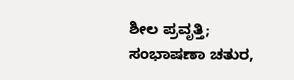ಶೀಲ ಪ್ರವೃತ್ತಿ; ಸಂಭಾಷಣಾ ಚತುರ,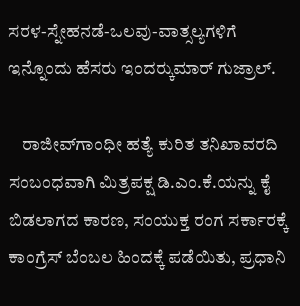ಸರಳ-ಸ್ನೇಹನಡೆ-ಒಲವು-ವಾತ್ಸಲ್ಯಗಳಿಗೆ ಇನ್ನೊಂದು ಹೆಸರು ಇಂದರ್‍ಕುಮಾರ್ ಗುಜ್ರಾಲ್.

    ರಾಜೀವ್‍ಗಾಂಧೀ ಹತ್ಯೆ ಕುರಿತ ತನಿಖಾವರದಿ ಸಂಬಂಧವಾಗಿ ಮಿತ್ರಪಕ್ಷ ಡಿ.ಎಂ.ಕೆ.ಯನ್ನು ಕೈ ಬಿಡಲಾಗದ ಕಾರಣ, ಸಂಯುಕ್ತ ರಂಗ ಸರ್ಕಾರಕ್ಕೆ ಕಾಂಗ್ರೆಸ್ ಬೆಂಬಲ ಹಿಂದಕ್ಕೆ ಪಡೆಯಿತು, ಪ್ರಧಾನಿ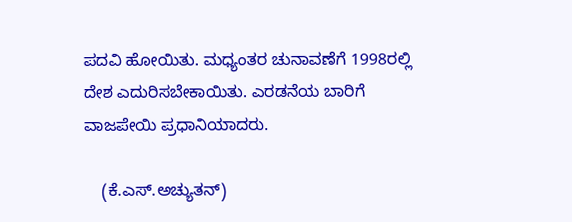ಪದವಿ ಹೋಯಿತು. ಮಧ್ಯಂತರ ಚುನಾವಣೆಗೆ 1998ರಲ್ಲಿ ದೇಶ ಎದುರಿಸಬೇಕಾಯಿತು. ಎರಡನೆಯ ಬಾರಿಗೆ ವಾಜಪೇಯಿ ಪ್ರಧಾನಿಯಾದರು.

    (ಕೆ.ಎಸ್.ಅಚ್ಯುತನ್)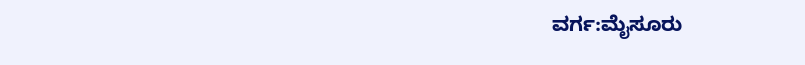ವರ್ಗ:ಮೈಸೂರು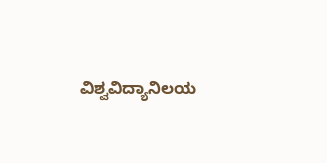ವಿಶ್ವವಿದ್ಯಾನಿಲಯ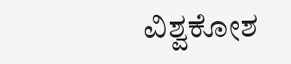ವಿಶ್ವಕೋಶ